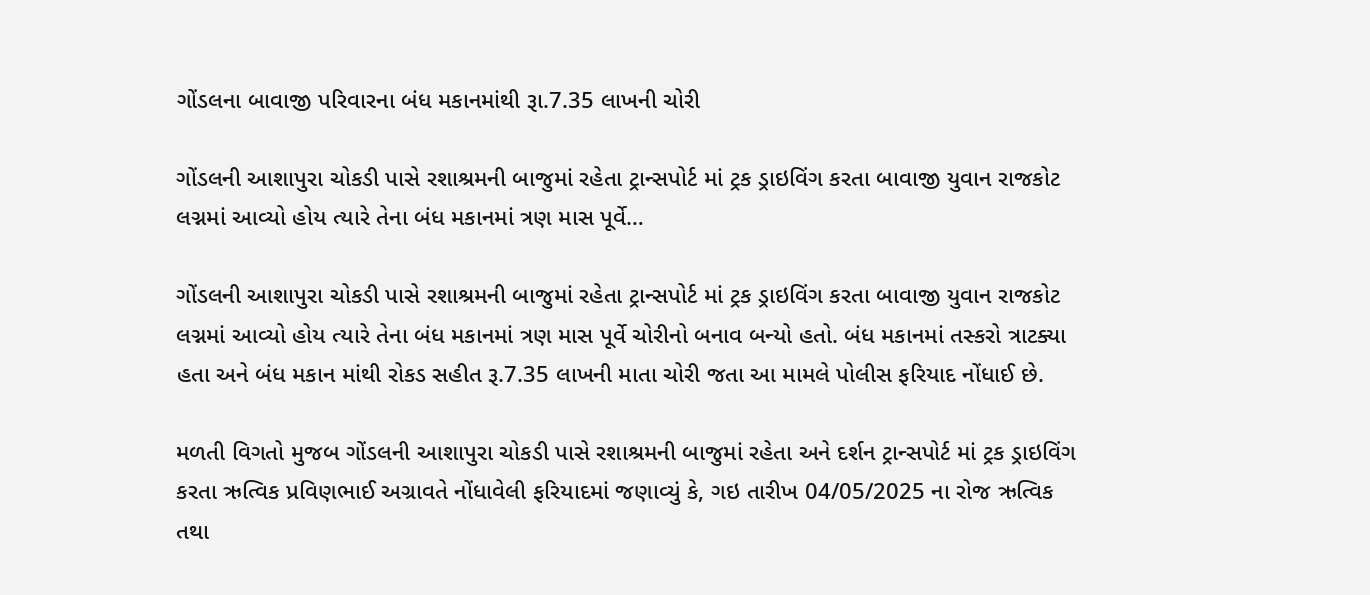ગોંડલના બાવાજી પરિવારના બંધ મકાનમાંથી રૂા.7.35 લાખની ચોરી

ગોંડલની આશાપુરા ચોકડી પાસે રશાશ્રમની બાજુમાં રહેતા ટ્રાન્સપોર્ટ માં ટ્રક ડ્રાઇવિંગ કરતા બાવાજી યુવાન રાજકોટ લગ્નમાં આવ્યો હોય ત્યારે તેના બંધ મકાનમાં ત્રણ માસ પૂર્વે…

ગોંડલની આશાપુરા ચોકડી પાસે રશાશ્રમની બાજુમાં રહેતા ટ્રાન્સપોર્ટ માં ટ્રક ડ્રાઇવિંગ કરતા બાવાજી યુવાન રાજકોટ લગ્નમાં આવ્યો હોય ત્યારે તેના બંધ મકાનમાં ત્રણ માસ પૂર્વે ચોરીનો બનાવ બન્યો હતો. બંધ મકાનમાં તસ્કરો ત્રાટક્યા હતા અને બંધ મકાન માંથી રોકડ સહીત રૂ.7.35 લાખની માતા ચોરી જતા આ મામલે પોલીસ ફરિયાદ નોંધાઈ છે.

મળતી વિગતો મુજબ ગોંડલની આશાપુરા ચોકડી પાસે રશાશ્રમની બાજુમાં રહેતા અને દર્શન ટ્રાન્સપોર્ટ માં ટ્રક ડ્રાઇવિંગ કરતા ઋત્વિક પ્રવિણભાઈ અગ્રાવતે નોંધાવેલી ફરિયાદમાં જણાવ્યું કે, ગઇ તારીખ 04/05/2025 ના રોજ ઋત્વિક તથા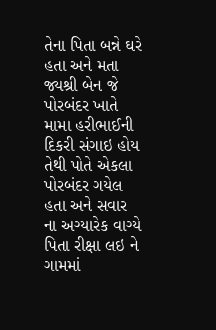તેના પિતા બન્ને ઘરે હતા અને મતા જ્યશ્રી બેન જે પોરબંદર ખાતે મામા હરીભાઈની દિકરી સંગાઇ હોય તેથી પોતે એકલા પોરબંદર ગયેલ હતા અને સવાર ના અગ્યારેક વાગ્યે પિતા રીક્ષા લઇ ને ગામમાં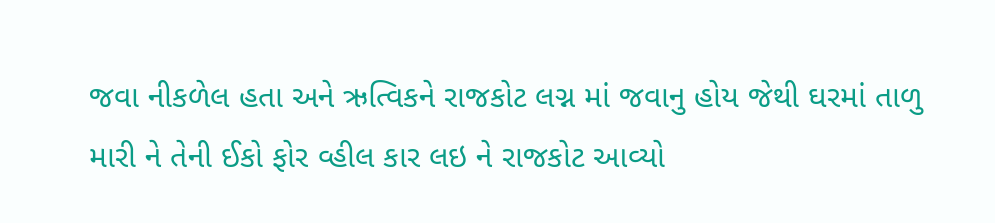જવા નીકળેલ હતા અને ઋત્વિકને રાજકોટ લગ્ન માં જવાનુ હોય જેથી ઘરમાં તાળુ મારી ને તેની ઈકો ફોર વ્હીલ કાર લઇ ને રાજકોટ આવ્યો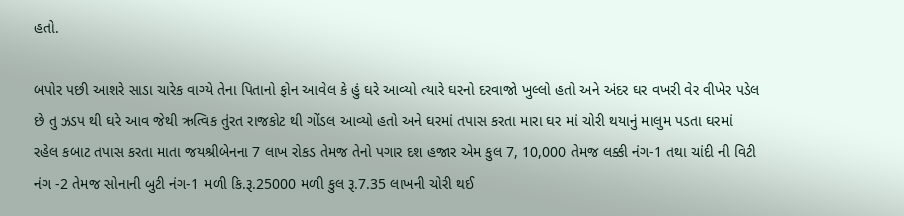હતો.

બપોર પછી આશરે સાડા ચારેક વાગ્યે તેના પિતાનો ફોન આવેલ કે હું ઘરે આવ્યો ત્યારે ઘરનો દરવાજો ખુલ્લો હતો અને અંદર ઘર વખરી વેર વીખેર પડેલ છે તુ ઝડપ થી ઘરે આવ જેથી ઋત્વિક તુંરત રાજકોટ થી ગોંડલ આવ્યો હતો અને ઘરમાં તપાસ કરતા મારા ઘર માં ચોરી થયાનું માલુમ પડતા ઘરમાં રહેલ કબાટ તપાસ કરતા માતા જયશ્રીબેનના 7 લાખ રોકડ તેમજ તેનો પગાર દશ હજાર એમ કુલ 7, 10,000 તેમજ લક્કી નંગ-1 તથા ચાંદી ની વિટી નંગ -2 તેમજ સોનાની બુટી નંગ-1 મળી કિ.રૂ.25000 મળી કુલ રૂ.7.35 લાખની ચોરી થઈ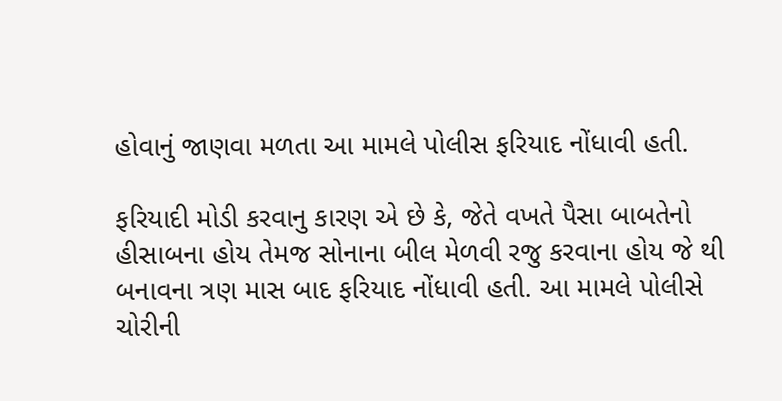હોવાનું જાણવા મળતા આ મામલે પોલીસ ફરિયાદ નોંધાવી હતી.

ફરિયાદી મોડી કરવાનુ કારણ એ છે કે, જેતે વખતે પૈસા બાબતેનો હીસાબના હોય તેમજ સોનાના બીલ મેળવી રજુ કરવાના હોય જે થી બનાવના ત્રણ માસ બાદ ફરિયાદ નોંધાવી હતી. આ મામલે પોલીસે ચોરીની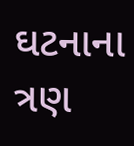ઘટનાના ત્રણ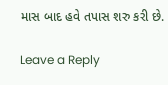માસ બાદ હવે તપાસ શરુ કરી છે.

Leave a Reply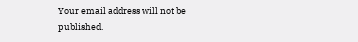Your email address will not be published.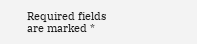Required fields are marked *